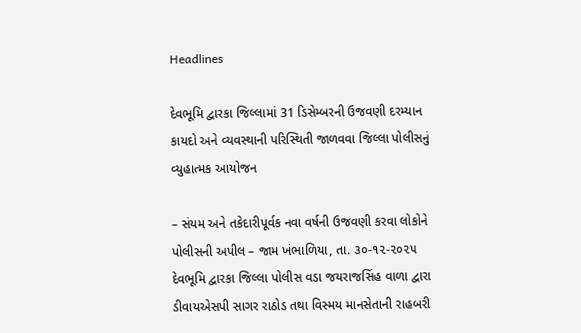Headlines

દેવભૂમિ દ્વારકા જિલ્લામાં 31 ડિસેમ્બરની ઉજવણી દરમ્યાન કાયદો અને વ્યવસ્થાની પરિસ્થિતી જાળવવા જિલ્લા પોલીસનું વ્યુહાત્મક આયોજન

– સંયમ અને તકેદારીપૂર્વક નવા વર્ષની ઉજવણી કરવા લોકોને પોલીસની અપીલ – જામ ખંભાળિયા, તા. ૩૦-૧૨-૨૦૨૫       દેવભૂમિ દ્વારકા જિલ્લા પોલીસ વડા જયરાજસિંહ વાળા દ્વારા ડીવાયએસપી સાગર રાઠોડ તથા વિસ્મય માનસેતાની રાહબરી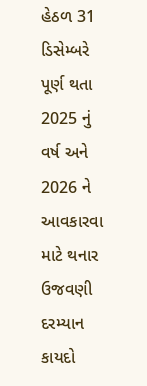હેઠળ 31 ડિસેમ્બરે પૂર્ણ થતા 2025 નું વર્ષ અને 2026 ને આવકારવા માટે થનાર ઉજવણી દરમ્યાન કાયદો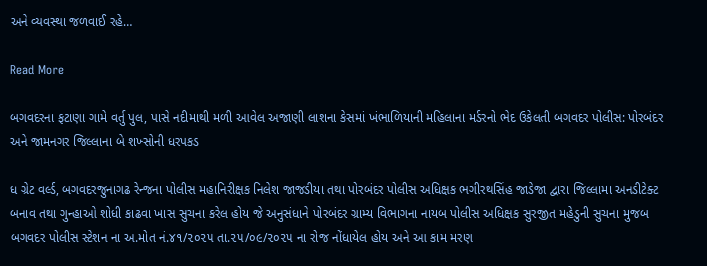અને વ્યવસ્થા જળવાઈ રહે…

Read More

બગવદરના ફટાણા ગામે વર્તુ પુલ, પાસે નદીમાથી મળી આવેલ અજાણી લાશના કેસમાં ખંભાળિયાની મહિલાના મર્ડરનો ભેદ ઉકેલતી બગવદર પોલીસ: પોરબંદર અને જામનગર જિલ્લાના બે શખ્સોની ધરપકડ

ધ ગ્રેટ વર્લ્ડ, બગવદરજુનાગઢ રેન્જના પોલીસ મહાનિરીક્ષક નિલેશ જાજડીયા તથા પોરબંદર પોલીસ અધિક્ષક ભગીરથસિંહ જાડેજા દ્વારા જિલ્લામા અનડીટેક્ટ બનાવ તથા ગુન્હાઓ શોધી કાઢવા ખાસ સુચના કરેલ હોય જે અનુસંધાને પોરબંદર ગ્રામ્ય વિભાગના નાયબ પોલીસ અધિક્ષક સુરજીત મહેડુની સુચના મુજબ બગવદર પોલીસ સ્ટેશન ના અ.મોત નં.૪૧/૨૦૨૫ તા.૨૫/૦૯/૨૦૨૫ ના રોજ નોંધાયેલ હોય અને આ કામ મરણ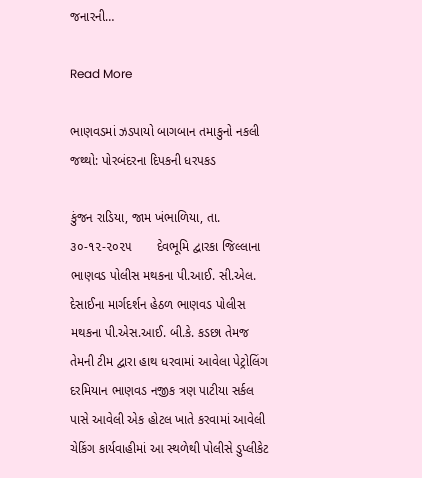જનારની…

Read More

ભાણવડમાં ઝડપાયો બાગબાન તમાકુનો નકલી જથ્થો: પોરબંદરના દિપકની ધરપકડ

કુંજન રાડિયા, જામ ખંભાળિયા, તા. ૩૦-૧૨-૨૦૨૫       દેવભૂમિ દ્વારકા જિલ્લાના ભાણવડ પોલીસ મથકના પી.આઈ. સી.એલ. દેસાઈના માર્ગદર્શન હેઠળ ભાણવડ પોલીસ મથકના પી.એસ.આઈ. બી.કે. કડછા તેમજ તેમની ટીમ દ્વારા હાથ ધરવામાં આવેલા પેટ્રોલિંગ દરમિયાન ભાણવડ નજીક ત્રણ પાટીયા સર્કલ પાસે આવેલી એક હોટલ ખાતે કરવામાં આવેલી ચેકિંગ કાર્યવાહીમાં આ સ્થળેથી પોલીસે ડુપ્લીકેટ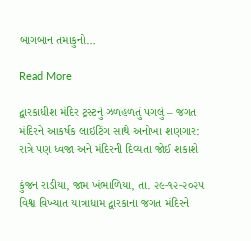બાગબાન તમાકુનો…

Read More

દ્વારકાધીશ મંદિર ટ્રસ્ટનું ઝળહળતું પગલું – જગત મંદિરને આકર્ષક લાઇટિંગ સાથે અનોખા શણગાર: રાત્રે પણ ધ્વજા અને મંદિરની દિવ્યતા જોઈ શકાશે

કુંજન રાડીયા, જામ ખંભાળિયા, તા. ૨૯-૧૨-૨૦૨૫       વિશ્વ વિખ્યાત યાત્રાધામ દ્વારકાના જગત મંદિરને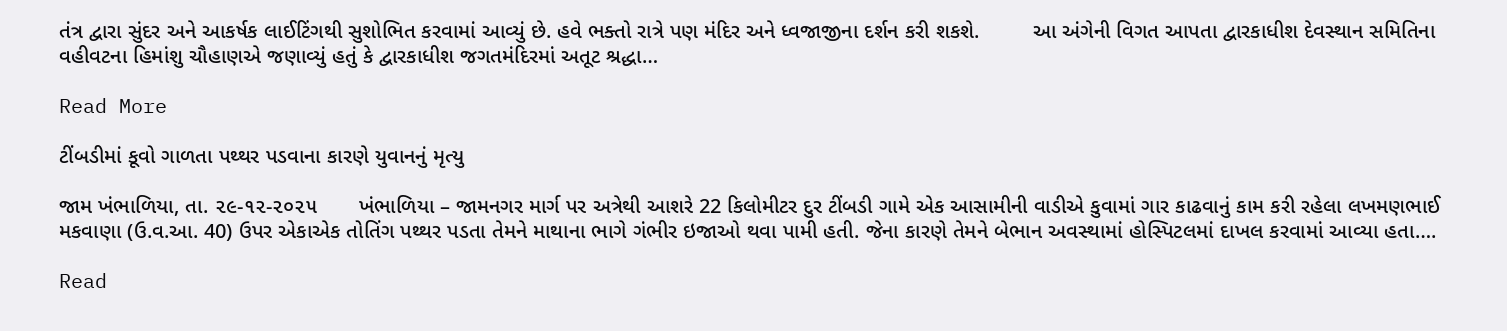તંત્ર દ્વારા સુંદર અને આકર્ષક લાઈટિંગથી સુશોભિત કરવામાં આવ્યું છે. હવે ભક્તો રાત્રે પણ મંદિર અને ધ્વજાજીના દર્શન કરી શકશે.         આ અંગેની વિગત આપતા દ્વારકાધીશ દેવસ્થાન સમિતિના વહીવટના હિમાંશુ ચૌહાણએ જણાવ્યું હતું કે દ્વારકાધીશ જગતમંદિરમાં અતૂટ શ્રદ્ધા…

Read More

ટીંબડીમાં કૂવો ગાળતા પથ્થર પડવાના કારણે યુવાનનું મૃત્યુ

જામ ખંભાળિયા, તા. ૨૯-૧૨-૨૦૨૫       ખંભાળિયા – જામનગર માર્ગ પર અત્રેથી આશરે 22 કિલોમીટર દુર ટીંબડી ગામે એક આસામીની વાડીએ કુવામાં ગાર કાઢવાનું કામ કરી રહેલા લખમણભાઈ મકવાણા (ઉ.વ.આ. 40) ઉપર એકાએક તોતિંગ પથ્થર પડતા તેમને માથાના ભાગે ગંભીર ઇજાઓ થવા પામી હતી. જેના કારણે તેમને બેભાન અવસ્થામાં હોસ્પિટલમાં દાખલ કરવામાં આવ્યા હતા….

Read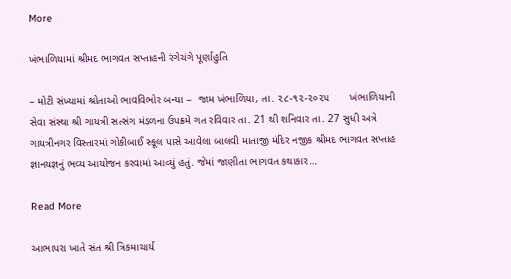More

ખંભાળિયામાં શ્રીમદ ભાગવત સપ્તાહની રંગેચંગે પૂર્ણાહુતિ

– મોટી સંખ્યામાં શ્રોતાઓ ભાવવિભોર બન્યા –  જામ ખંભાળિયા, તા. ૨૮-૧૨-૨૦૨૫       ખંભાળિયાની સેવા સંસ્થા શ્રી ગાયત્રી સત્સંગ મંડળના ઉપક્રમે ગત રવિવાર તા. 21 થી શનિવાર તા. 27 સુધી અત્રે ગાયત્રીનગર વિસ્તારમાં ગોકીબાઈ સ્કૂલ પાસે આવેલા બાલવી માતાજી મંદિર નજીક શ્રીમદ ભાગવત સપ્તાહ જ્ઞાનયજ્ઞનું ભવ્ય આયોજન કરવામાં આવ્યું હતું. જેમાં જાણીતા ભાગવત કથાકાર…

Read More

આભાપરા ખાતે સંત શ્રી ત્રિકમાચાર્ય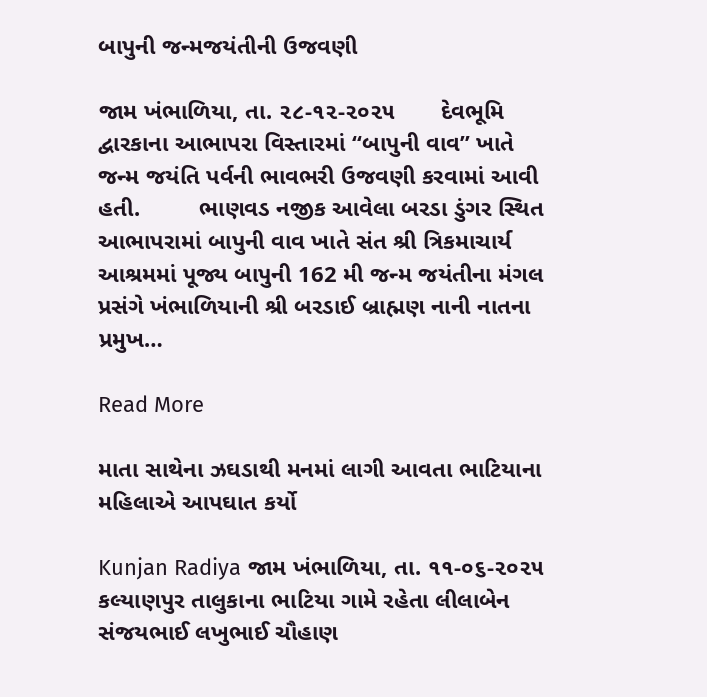બાપુની જન્મજયંતીની ઉજવણી

જામ ખંભાળિયા, તા. ૨૮-૧૨-૨૦૨૫       દેવભૂમિ દ્વારકાના આભાપરા વિસ્તારમાં “બાપુની વાવ” ખાતે જન્મ જયંતિ પર્વની ભાવભરી ઉજવણી કરવામાં આવી હતી.         ભાણવડ નજીક આવેલા બરડા ડુંગર સ્થિત આભાપરામાં બાપુની વાવ ખાતે સંત શ્રી ત્રિકમાચાર્ય આશ્રમમાં પૂજ્ય બાપુની 162 મી જન્મ જયંતીના મંગલ પ્રસંગે ખંભાળિયાની શ્રી બરડાઈ બ્રાહ્મણ નાની નાતના પ્રમુખ…

Read More

માતા સાથેના ઝઘડાથી મનમાં લાગી આવતા ભાટિયાના મહિલાએ આપઘાત કર્યો

Kunjan Radiya જામ ખંભાળિયા, તા. ૧૧-૦૬-૨૦૨૫       કલ્યાણપુર તાલુકાના ભાટિયા ગામે રહેતા લીલાબેન સંજયભાઈ લખુભાઈ ચૌહાણ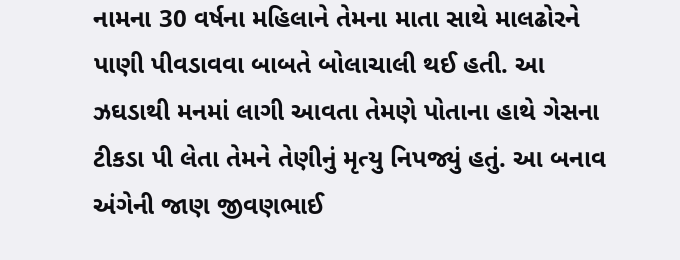નામના 30 વર્ષના મહિલાને તેમના માતા સાથે માલઢોરને પાણી પીવડાવવા બાબતે બોલાચાલી થઈ હતી. આ ઝઘડાથી મનમાં લાગી આવતા તેમણે પોતાના હાથે ગેસના ટીકડા પી લેતા તેમને તેણીનું મૃત્યુ નિપજ્યું હતું. આ બનાવ અંગેની જાણ જીવણભાઈ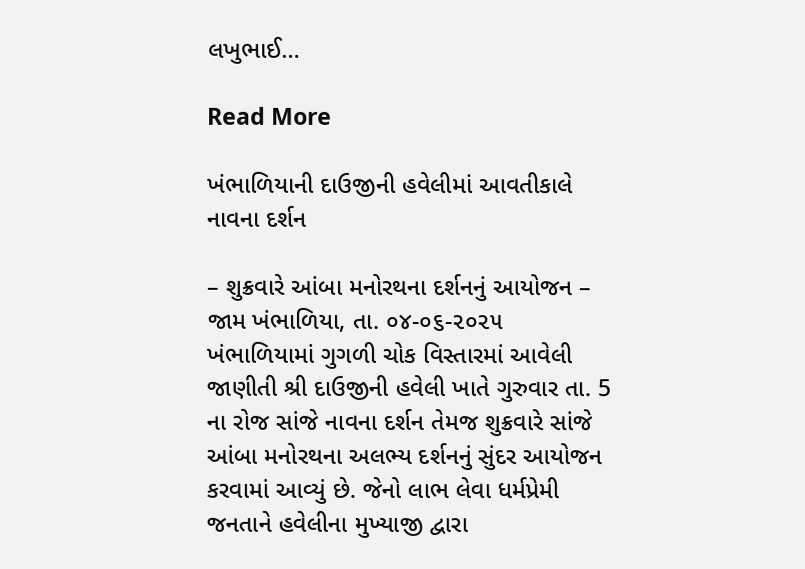લખુભાઈ…

Read More

ખંભાળિયાની દાઉજીની હવેલીમાં આવતીકાલે નાવના દર્શન

– શુક્રવારે આંબા મનોરથના દર્શનનું આયોજન – જામ ખંભાળિયા, તા. ૦૪-૦૬-૨૦૨૫      ખંભાળિયામાં ગુગળી ચોક વિસ્તારમાં આવેલી જાણીતી શ્રી દાઉજીની હવેલી ખાતે ગુરુવાર તા. 5 ના રોજ સાંજે નાવના દર્શન તેમજ શુક્રવારે સાંજે આંબા મનોરથના અલભ્ય દર્શનનું સુંદર આયોજન કરવામાં આવ્યું છે. જેનો લાભ લેવા ધર્મપ્રેમી જનતાને હવેલીના મુખ્યાજી દ્વારા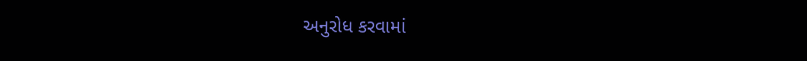અનુરોધ કરવામાં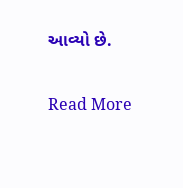આવ્યો છે.

Read More